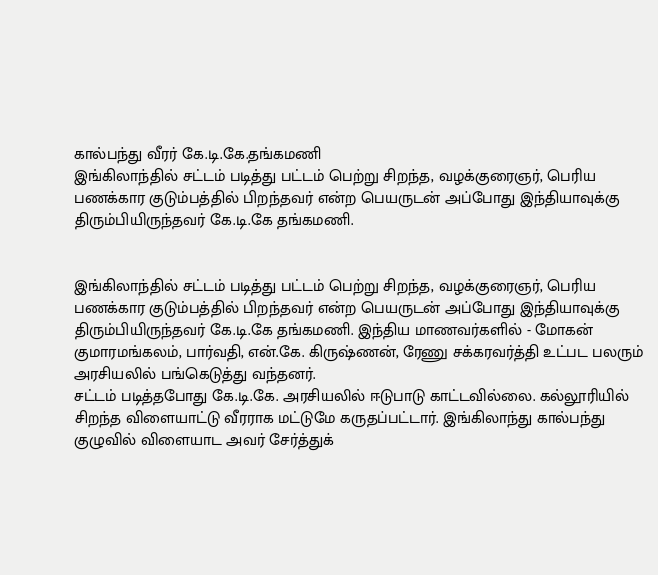கால்பந்து வீரர் கே.டி.கே.தங்கமணி
இங்கிலாந்தில் சட்டம் படித்து பட்டம் பெற்று சிறந்த, வழக்குரைஞர், பெரிய பணக்கார குடும்பத்தில் பிறந்தவர் என்ற பெயருடன் அப்போது இந்தியாவுக்கு திரும்பியிருந்தவர் கே.டி.கே தங்கமணி.


இங்கிலாந்தில் சட்டம் படித்து பட்டம் பெற்று சிறந்த, வழக்குரைஞர், பெரிய பணக்கார குடும்பத்தில் பிறந்தவர் என்ற பெயருடன் அப்போது இந்தியாவுக்கு திரும்பியிருந்தவர் கே.டி.கே தங்கமணி. இந்திய மாணவர்களில் - மோகன் குமாரமங்கலம், பார்வதி, என்.கே. கிருஷ்ணன், ரேணு சக்கரவர்த்தி உட்பட பலரும் அரசியலில் பங்கெடுத்து வந்தனர்.
சட்டம் படித்தபோது கே.டி.கே. அரசியலில் ஈடுபாடு காட்டவில்லை. கல்லூரியில் சிறந்த விளையாட்டு வீரராக மட்டுமே கருதப்பட்டார். இங்கிலாந்து கால்பந்து குழுவில் விளையாட அவர் சேர்த்துக்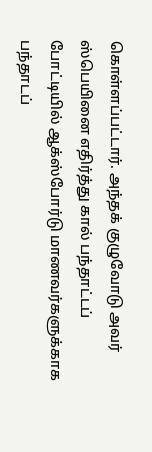கொள்ளப்பட்டார். அந்தக் குழுவோடு அவர் ஸ்பெயினை எதிர்த்து கால் பந்தாட்டப் போட்டியில் ஆக்ஸ்போர்டு மாணவர்களுக்காக பந்தாடப்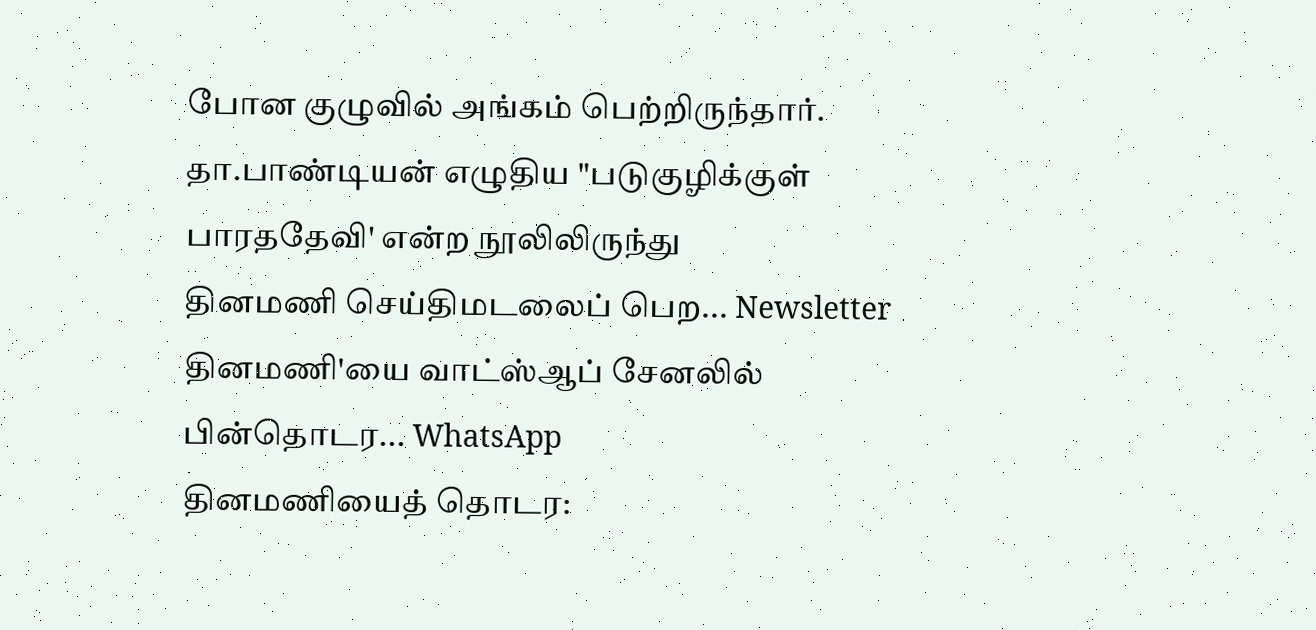போன குழுவில் அங்கம் பெற்றிருந்தார்.
தா.பாண்டியன் எழுதிய "படுகுழிக்குள் பாரததேவி' என்ற நூலிலிருந்து
தினமணி செய்திமடலைப் பெற... Newsletter
தினமணி'யை வாட்ஸ்ஆப் சேனலில் பின்தொடர... WhatsApp
தினமணியைத் தொடர: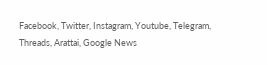Facebook, Twitter, Instagram, Youtube, Telegram, Threads, Arattai, Google News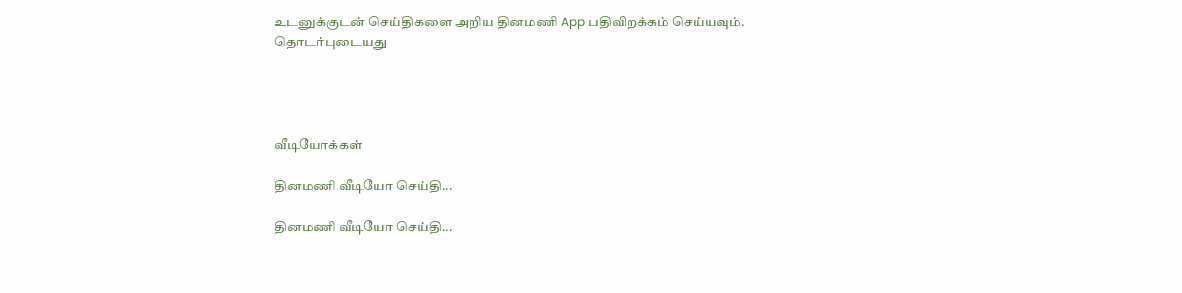உடனுக்குடன் செய்திகளை அறிய தினமணி App பதிவிறக்கம் செய்யவும்.
தொடர்புடையது




வீடியோக்கள்

தினமணி வீடியோ செய்தி...

தினமணி வீடியோ செய்தி...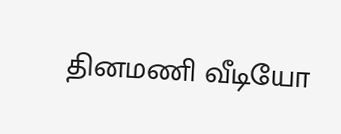தினமணி வீடியோ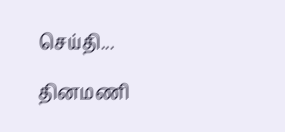செய்தி...

தினமணி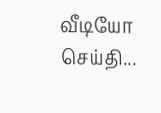வீடியோ செய்தி...